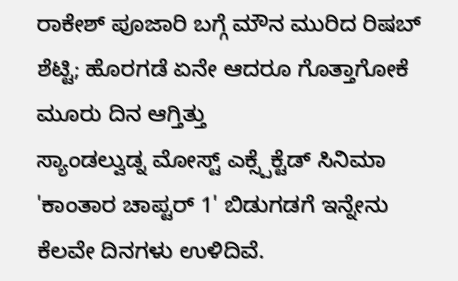ರಾಕೇಶ್ ಪೂಜಾರಿ ಬಗ್ಗೆ ಮೌನ ಮುರಿದ ರಿಷಬ್ ಶೆಟ್ಟಿ; ಹೊರಗಡೆ ಏನೇ ಆದರೂ ಗೊತ್ತಾಗೋಕೆ ಮೂರು ದಿನ ಆಗ್ತಿತ್ತು
ಸ್ಯಾಂಡಲ್ವುಡ್ನ ಮೋಸ್ಟ್ ಎಕ್ಸ್ಪೆಕ್ಟೆಡ್ ಸಿನಿಮಾ 'ಕಾಂತಾರ ಚಾಪ್ಟರ್ 1' ಬಿಡುಗಡಗೆ ಇನ್ನೇನು ಕೆಲವೇ ದಿನಗಳು ಉಳಿದಿವೆ.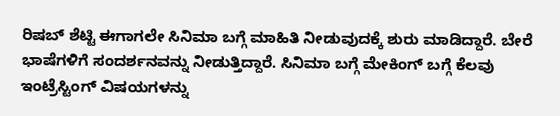ರಿಷಬ್ ಶೆಟ್ಟಿ ಈಗಾಗಲೇ ಸಿನಿಮಾ ಬಗ್ಗೆ ಮಾಹಿತಿ ನೀಡುವುದಕ್ಕೆ ಶುರು ಮಾಡಿದ್ದಾರೆ. ಬೇರೆ ಭಾಷೆಗಳಿಗೆ ಸಂದರ್ಶನವನ್ನು ನೀಡುತ್ತಿದ್ದಾರೆ. ಸಿನಿಮಾ ಬಗ್ಗೆ ಮೇಕಿಂಗ್ ಬಗ್ಗೆ ಕೆಲವು ಇಂಟ್ರೆಸ್ಟಿಂಗ್ ವಿಷಯಗಳನ್ನು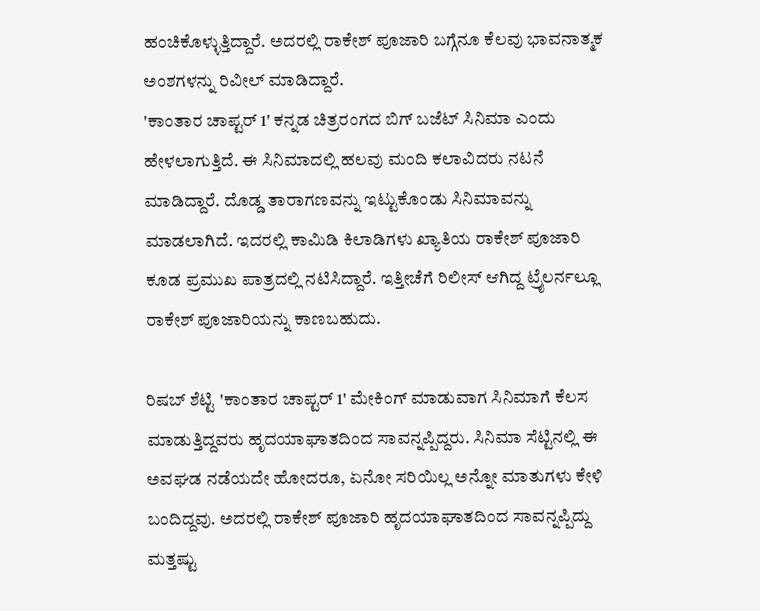ಹಂಚಿಕೊಳ್ಳುತ್ತಿದ್ದಾರೆ. ಅದರಲ್ಲಿ ರಾಕೇಶ್ ಪೂಜಾರಿ ಬಗ್ಗೆನೂ ಕೆಲವು ಭಾವನಾತ್ಮಕ ಅಂಶಗಳನ್ನು ರಿವೀಲ್ ಮಾಡಿದ್ದಾರೆ.
'ಕಾಂತಾರ ಚಾಪ್ಟರ್ 1' ಕನ್ನಡ ಚಿತ್ರರಂಗದ ಬಿಗ್ ಬಜೆಟ್ ಸಿನಿಮಾ ಎಂದು ಹೇಳಲಾಗುತ್ತಿದೆ. ಈ ಸಿನಿಮಾದಲ್ಲಿ ಹಲವು ಮಂದಿ ಕಲಾವಿದರು ನಟನೆ ಮಾಡಿದ್ದಾರೆ. ದೊಡ್ಡ ತಾರಾಗಣವನ್ನು ಇಟ್ಟುಕೊಂಡು ಸಿನಿಮಾವನ್ನು ಮಾಡಲಾಗಿದೆ. ಇದರಲ್ಲಿ ಕಾಮಿಡಿ ಕಿಲಾಡಿಗಳು ಖ್ಯಾತಿಯ ರಾಕೇಶ್ ಪೂಜಾರಿ ಕೂಡ ಪ್ರಮುಖ ಪಾತ್ರದಲ್ಲಿ ನಟಿಸಿದ್ದಾರೆ. ಇತ್ತೀಚೆಗೆ ರಿಲೀಸ್ ಆಗಿದ್ದ ಟ್ರೈಲರ್ನಲ್ಲೂ ರಾಕೇಶ್ ಪೂಜಾರಿಯನ್ನು ಕಾಣಬಹುದು.

ರಿಷಬ್ ಶೆಟ್ಟಿ 'ಕಾಂತಾರ ಚಾಪ್ಟರ್ 1' ಮೇಕಿಂಗ್ ಮಾಡುವಾಗ ಸಿನಿಮಾಗೆ ಕೆಲಸ ಮಾಡುತ್ತಿದ್ದವರು ಹೃದಯಾಘಾತದಿಂದ ಸಾವನ್ನಪ್ಪಿದ್ದರು. ಸಿನಿಮಾ ಸೆಟ್ಟಿನಲ್ಲಿ ಈ ಅವಘಡ ನಡೆಯದೇ ಹೋದರೂ, ಏನೋ ಸರಿಯಿಲ್ಲ ಅನ್ನೋ ಮಾತುಗಳು ಕೇಳಿ ಬಂದಿದ್ದವು. ಅದರಲ್ಲಿ ರಾಕೇಶ್ ಪೂಜಾರಿ ಹೃದಯಾಘಾತದಿಂದ ಸಾವನ್ನಪ್ಪಿದ್ದು ಮತ್ತಷ್ಟು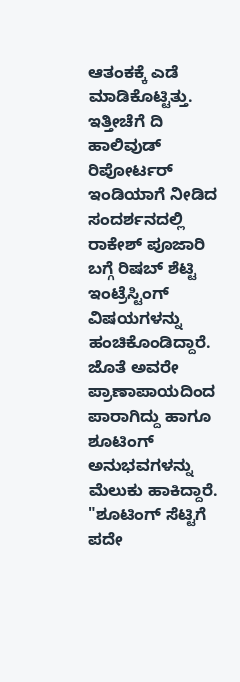ಆತಂಕಕ್ಕೆ ಎಡೆ ಮಾಡಿಕೊಟ್ಟಿತ್ತು. ಇತ್ತೀಚೆಗೆ ದಿ ಹಾಲಿವುಡ್ ರಿಪೋರ್ಟರ್ ಇಂಡಿಯಾಗೆ ನೀಡಿದ ಸಂದರ್ಶನದಲ್ಲಿ ರಾಕೇಶ್ ಪೂಜಾರಿ ಬಗ್ಗೆ ರಿಷಬ್ ಶೆಟ್ಟಿ ಇಂಟ್ರೆಸ್ಟಿಂಗ್ ವಿಷಯಗಳನ್ನು ಹಂಚಿಕೊಂಡಿದ್ದಾರೆ. ಜೊತೆ ಅವರೇ ಪ್ರಾಣಾಪಾಯದಿಂದ ಪಾರಾಗಿದ್ದು ಹಾಗೂ ಶೂಟಿಂಗ್ ಅನುಭವಗಳನ್ನು ಮೆಲುಕು ಹಾಕಿದ್ದಾರೆ.
"ಶೂಟಿಂಗ್ ಸೆಟ್ಟಿಗೆ ಪದೇ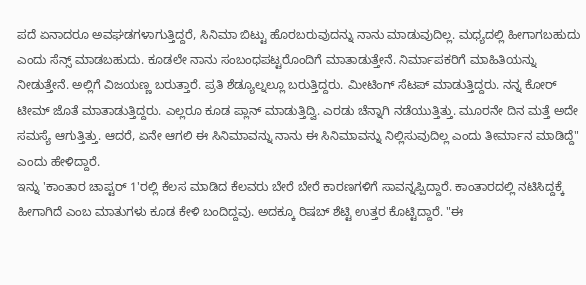ಪದೆ ಏನಾದರೂ ಅವಘಡಗಳಾಗುತ್ತಿದ್ದರೆ, ಸಿನಿಮಾ ಬಿಟ್ಟು ಹೊರಬರುವುದನ್ನು ನಾನು ಮಾಡುವುದಿಲ್ಲ. ಮಧ್ಯದಲ್ಲಿ ಹೀಗಾಗಬಹುದು ಎಂದು ಸೆನ್ಸ್ ಮಾಡಬಹುದು. ಕೂಡಲೇ ನಾನು ಸಂಬಂಧಪಟ್ಟರೊಂದಿಗೆ ಮಾತಾಡುತ್ತೇನೆ. ನಿರ್ಮಾಪಕರಿಗೆ ಮಾಹಿತಿಯನ್ನು ನೀಡುತ್ತೇನೆ. ಅಲ್ಲಿಗೆ ವಿಜಯಣ್ಣ ಬರುತ್ತಾರೆ. ಪ್ರತಿ ಶೆಡ್ಯೂಲ್ನಲ್ಲೂ ಬರುತ್ತಿದ್ದರು. ಮೀಟಿಂಗ್ ಸೆಟಪ್ ಮಾಡುತ್ತಿದ್ದರು. ನನ್ನ ಕೋರ್ ಟೀಮ್ ಜೊತೆ ಮಾತಾಡುತ್ತಿದ್ದರು. ಎಲ್ಲರೂ ಕೂಡ ಪ್ಲಾನ್ ಮಾಡುತ್ತಿದ್ವಿ. ಎರಡು ಚೆನ್ನಾಗಿ ನಡೆಯುತ್ತಿತ್ತು. ಮೂರನೇ ದಿನ ಮತ್ತೆ ಅದೇ ಸಮಸ್ಯೆ ಆಗುತ್ತಿತ್ತು. ಆದರೆ, ಏನೇ ಆಗಲಿ ಈ ಸಿನಿಮಾವನ್ನು ನಾನು ಈ ಸಿನಿಮಾವನ್ನು ನಿಲ್ಲಿಸುವುದಿಲ್ಲ ಎಂದು ತೀರ್ಮಾನ ಮಾಡಿದ್ದೆ" ಎಂದು ಹೇಳಿದ್ದಾರೆ.
ಇನ್ನು 'ಕಾಂತಾರ ಚಾಪ್ಟರ್ 1'ರಲ್ಲಿ ಕೆಲಸ ಮಾಡಿದ ಕೆಲವರು ಬೇರೆ ಬೇರೆ ಕಾರಣಗಳಿಗೆ ಸಾವನ್ನಪ್ಪಿದ್ದಾರೆ. ಕಾಂತಾರದಲ್ಲಿ ನಟಿಸಿದ್ದಕ್ಕೆ ಹೀಗಾಗಿದೆ ಎಂಬ ಮಾತುಗಳು ಕೂಡ ಕೇಳಿ ಬಂದಿದ್ದವು. ಅದಕ್ಕೂ ರಿಷಬ್ ಶೆಟ್ಟಿ ಉತ್ತರ ಕೊಟ್ಟಿದ್ದಾರೆ. "ಈ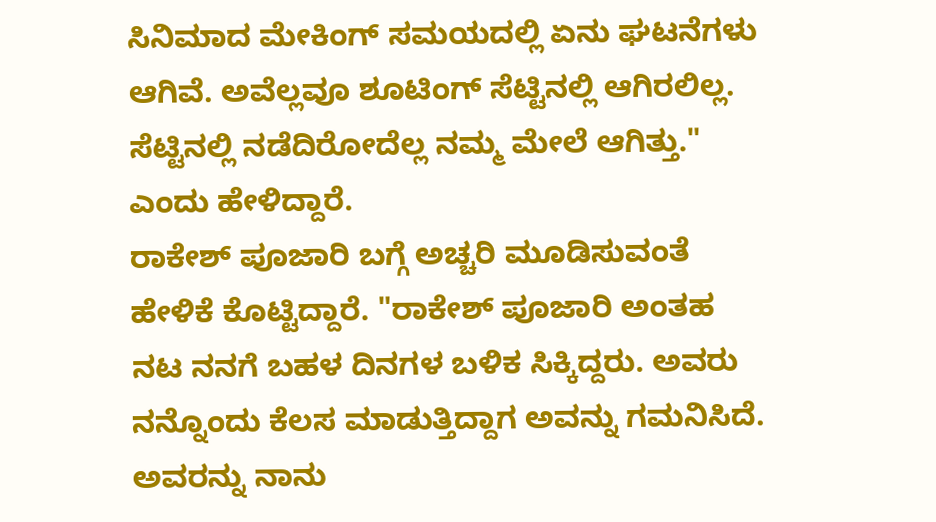ಸಿನಿಮಾದ ಮೇಕಿಂಗ್ ಸಮಯದಲ್ಲಿ ಏನು ಘಟನೆಗಳು ಆಗಿವೆ. ಅವೆಲ್ಲವೂ ಶೂಟಿಂಗ್ ಸೆಟ್ಟಿನಲ್ಲಿ ಆಗಿರಲಿಲ್ಲ. ಸೆಟ್ಟಿನಲ್ಲಿ ನಡೆದಿರೋದೆಲ್ಲ ನಮ್ಮ ಮೇಲೆ ಆಗಿತ್ತು." ಎಂದು ಹೇಳಿದ್ದಾರೆ.
ರಾಕೇಶ್ ಪೂಜಾರಿ ಬಗ್ಗೆ ಅಚ್ಚರಿ ಮೂಡಿಸುವಂತೆ ಹೇಳಿಕೆ ಕೊಟ್ಟಿದ್ದಾರೆ. "ರಾಕೇಶ್ ಪೂಜಾರಿ ಅಂತಹ ನಟ ನನಗೆ ಬಹಳ ದಿನಗಳ ಬಳಿಕ ಸಿಕ್ಕಿದ್ದರು. ಅವರು ನನ್ನೊಂದು ಕೆಲಸ ಮಾಡುತ್ತಿದ್ದಾಗ ಅವನ್ನು ಗಮನಿಸಿದೆ. ಅವರನ್ನು ನಾನು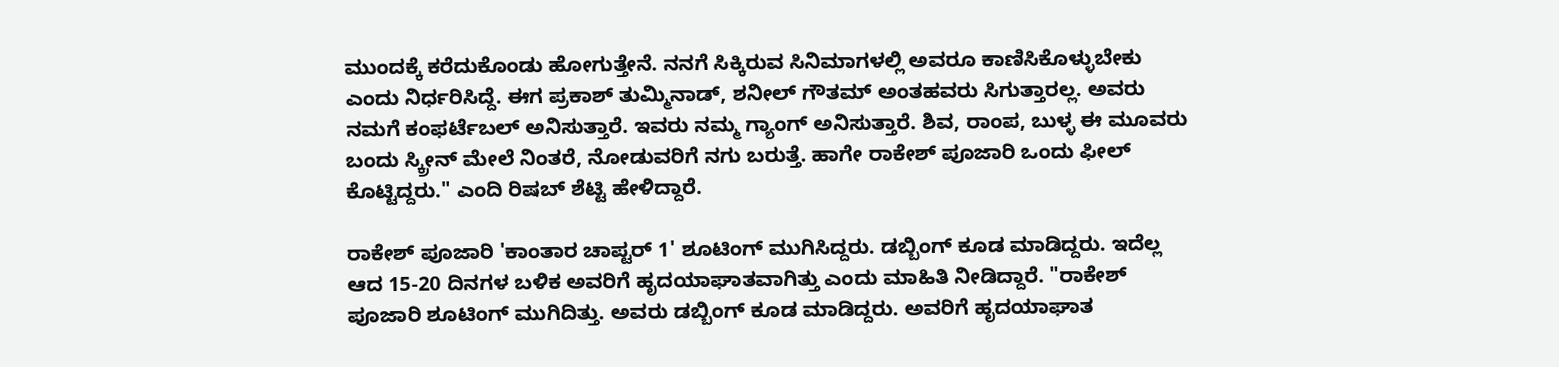ಮುಂದಕ್ಕೆ ಕರೆದುಕೊಂಡು ಹೋಗುತ್ತೇನೆ. ನನಗೆ ಸಿಕ್ಕಿರುವ ಸಿನಿಮಾಗಳಲ್ಲಿ ಅವರೂ ಕಾಣಿಸಿಕೊಳ್ಳುಬೇಕು ಎಂದು ನಿರ್ಧರಿಸಿದ್ದೆ. ಈಗ ಪ್ರಕಾಶ್ ತುಮ್ಮಿನಾಡ್, ಶನೀಲ್ ಗೌತಮ್ ಅಂತಹವರು ಸಿಗುತ್ತಾರಲ್ಲ. ಅವರು ನಮಗೆ ಕಂಫರ್ಟೆಬಲ್ ಅನಿಸುತ್ತಾರೆ. ಇವರು ನಮ್ಮ ಗ್ಯಾಂಗ್ ಅನಿಸುತ್ತಾರೆ. ಶಿವ, ರಾಂಪ, ಬುಳ್ಳ ಈ ಮೂವರು ಬಂದು ಸ್ಕ್ರೀನ್ ಮೇಲೆ ನಿಂತರೆ, ನೋಡುವರಿಗೆ ನಗು ಬರುತ್ತೆ. ಹಾಗೇ ರಾಕೇಶ್ ಪೂಜಾರಿ ಒಂದು ಫೀಲ್ ಕೊಟ್ಟಿದ್ದರು." ಎಂದಿ ರಿಷಬ್ ಶೆಟ್ಟಿ ಹೇಳಿದ್ದಾರೆ.

ರಾಕೇಶ್ ಪೂಜಾರಿ 'ಕಾಂತಾರ ಚಾಪ್ಟರ್ 1' ಶೂಟಿಂಗ್ ಮುಗಿಸಿದ್ದರು. ಡಬ್ಬಿಂಗ್ ಕೂಡ ಮಾಡಿದ್ದರು. ಇದೆಲ್ಲ ಆದ 15-20 ದಿನಗಳ ಬಳಿಕ ಅವರಿಗೆ ಹೃದಯಾಘಾತವಾಗಿತ್ತು ಎಂದು ಮಾಹಿತಿ ನೀಡಿದ್ದಾರೆ. "ರಾಕೇಶ್ ಪೂಜಾರಿ ಶೂಟಿಂಗ್ ಮುಗಿದಿತ್ತು. ಅವರು ಡಬ್ಬಿಂಗ್ ಕೂಡ ಮಾಡಿದ್ದರು. ಅವರಿಗೆ ಹೃದಯಾಘಾತ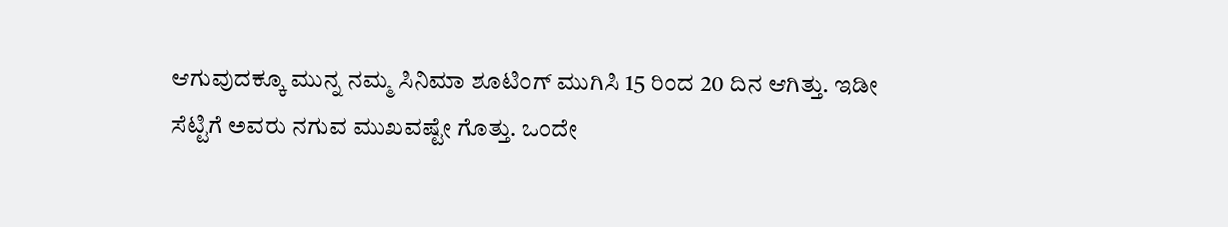ಆಗುವುದಕ್ಕೂ ಮುನ್ನ ನಮ್ಮ ಸಿನಿಮಾ ಶೂಟಿಂಗ್ ಮುಗಿಸಿ 15 ರಿಂದ 20 ದಿನ ಆಗಿತ್ತು. ಇಡೀ ಸೆಟ್ಟಿಗೆ ಅವರು ನಗುವ ಮುಖವಷ್ಟೇ ಗೊತ್ತು. ಒಂದೇ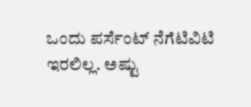ಒಂದು ಪರ್ಸೆಂಟ್ ನೆಗೆಟಿವಿಟಿ ಇರಲಿಲ್ಲ. ಅಷ್ಟು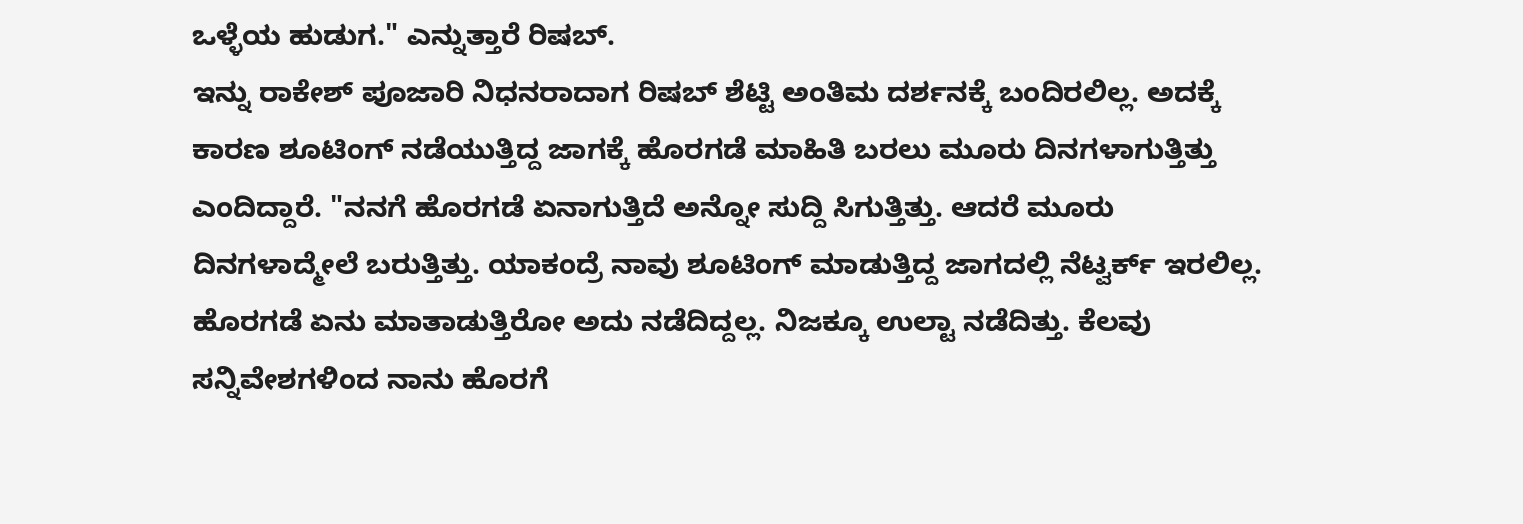ಒಳ್ಳೆಯ ಹುಡುಗ." ಎನ್ನುತ್ತಾರೆ ರಿಷಬ್.
ಇನ್ನು ರಾಕೇಶ್ ಪೂಜಾರಿ ನಿಧನರಾದಾಗ ರಿಷಬ್ ಶೆಟ್ಟಿ ಅಂತಿಮ ದರ್ಶನಕ್ಕೆ ಬಂದಿರಲಿಲ್ಲ. ಅದಕ್ಕೆ ಕಾರಣ ಶೂಟಿಂಗ್ ನಡೆಯುತ್ತಿದ್ದ ಜಾಗಕ್ಕೆ ಹೊರಗಡೆ ಮಾಹಿತಿ ಬರಲು ಮೂರು ದಿನಗಳಾಗುತ್ತಿತ್ತು ಎಂದಿದ್ದಾರೆ. "ನನಗೆ ಹೊರಗಡೆ ಏನಾಗುತ್ತಿದೆ ಅನ್ನೋ ಸುದ್ದಿ ಸಿಗುತ್ತಿತ್ತು. ಆದರೆ ಮೂರು ದಿನಗಳಾದ್ಮೇಲೆ ಬರುತ್ತಿತ್ತು. ಯಾಕಂದ್ರೆ ನಾವು ಶೂಟಿಂಗ್ ಮಾಡುತ್ತಿದ್ದ ಜಾಗದಲ್ಲಿ ನೆಟ್ವರ್ಕ್ ಇರಲಿಲ್ಲ. ಹೊರಗಡೆ ಏನು ಮಾತಾಡುತ್ತಿರೋ ಅದು ನಡೆದಿದ್ದಲ್ಲ. ನಿಜಕ್ಕೂ ಉಲ್ಟಾ ನಡೆದಿತ್ತು. ಕೆಲವು ಸನ್ನಿವೇಶಗಳಿಂದ ನಾನು ಹೊರಗೆ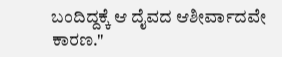ಬಂದಿದ್ದಕ್ಕೆ ಆ ದೈವದ ಆಶೀರ್ವಾದವೇ ಕಾರಣ."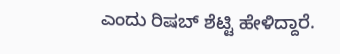ಎಂದು ರಿಷಬ್ ಶೆಟ್ಟಿ ಹೇಳಿದ್ದಾರೆ.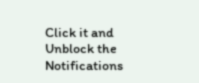Click it and Unblock the Notifications